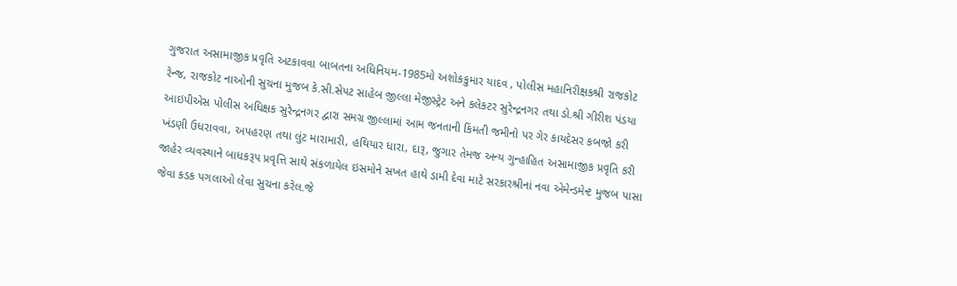ગુજરાત અસામાજીક પ્રવૃતિ અટકાવવા બાબતના અધિનિયમ-1985મો અશોકકુમાર યાદવ , પોલીસ મહાનિરીક્ષકશ્રી રાજકોટ રેન્જ, રાજકોટ નાઓની સુચના મુજબ કે.સી.સેપટ સાહેબ જીલ્લા મેજીસ્ટ્રેટ અને કલેકટર સુરેન્દ્રનગર તથા ડો.શ્રી ગીરીશ પંડયા આઇપીએસ પોલીસ અધિક્ષક સુરેન્દ્રનગર દ્વારા સમગ્ર જીલ્લામાં આમ જનતાની કિંમતી જમીનો પર ગેર કાયદેસર કબજો કરી ખંડણી ઉધરાવવા, અપહરણ તથા લુંટ મારામારી, હથિયાર ધારા, દારૂ, જુગાર તેમજ અન્ય ગુન્હાહિત અસામાજીક પ્રવૃતિ કરી જાહેર વ્યવસ્થાને બાધકરૂપ પ્રવૃત્તિ સાથે સંકળાયેલ ઇસમોને સખત હાથે ડામી દેવા માટે સરકારશ્રીનાં નવા એમેન્ડમેન્ટ મુજબ પાસા જેવા કડક પગલાઓ લેવા સુચના કરેલ.જે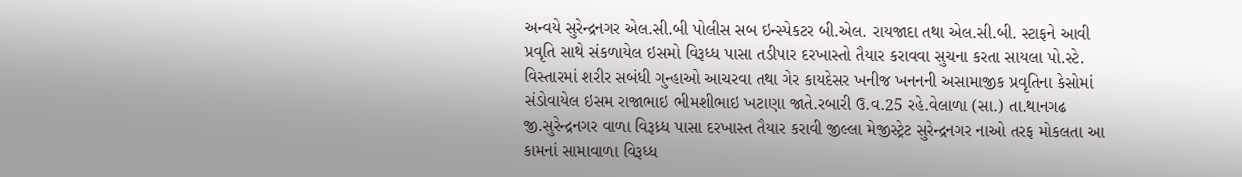અન્વયે સુરેન્દ્રનગર એલ.સી.બી પોલીસ સબ ઇન્સ્પેકટર બી.એલ. રાયજાદા તથા એલ.સી.બી. સ્ટાફને આવી પ્રવૃતિ સાથે સંકળાયેલ ઇસમો વિરૂધ્ધ પાસા તડીપાર દરખાસ્તો તૈયાર કરાવવા સુચના કરતા સાયલા પો.સ્ટે. વિસ્તારમાં શરીર સબંધી ગુન્હાઓ આચરવા તથા ગેર કાયદેસર ખનીજ ખનનની અસામાજીક પ્રવૃતિના કેસોમાં સંડોવાયેલ ઇસમ રાજાભાઇ ભીમશીભાઇ ખટાણા જાતે.રબારી ઉ.વ.25 રહે.વેલાળા (સા.) તા.થાનગઢ જી.સુરેન્દ્રનગર વાળા વિરૂધ્ર્ધ પાસા દરખાસ્ત તૈયાર કરાવી જીલ્લા મેજીસ્ટ્રેટ સુરેન્દ્રનગર નાઓ તરફ મોકલતા આ કામનાં સામાવાળા વિરૂધ્ધ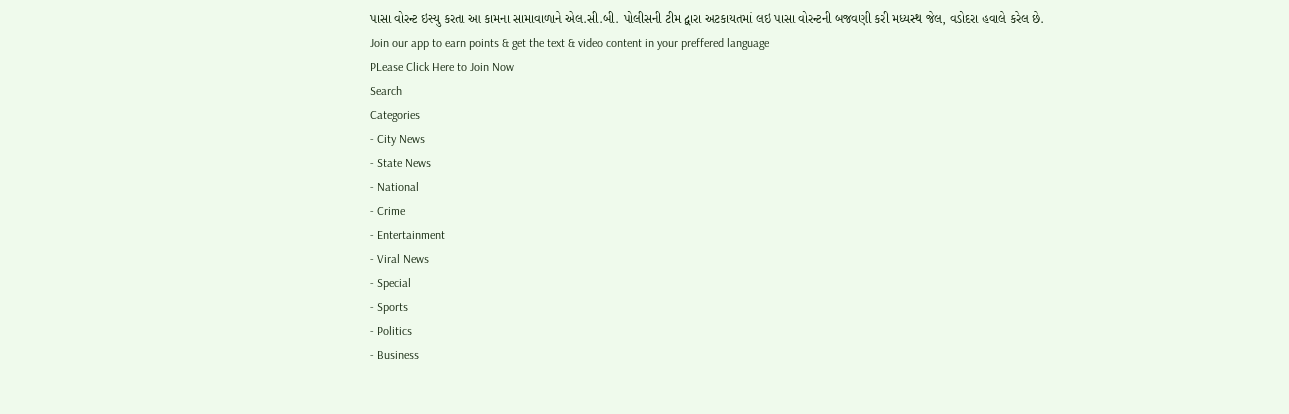પાસા વોરન્ટ ઇસ્યુ કરતા આ કામના સામાવાળાને એલ.સી.બી. પોલીસની ટીમ દ્વારા અટકાયતમાં લઇ પાસા વોરન્ટની બજવણી કરી મધ્યસ્થ જેલ, વડોદરા હવાલે કરેલ છે.
Join our app to earn points & get the text & video content in your preffered language
PLease Click Here to Join Now
Search
Categories
- City News
- State News
- National
- Crime
- Entertainment
- Viral News
- Special
- Sports
- Politics
- Business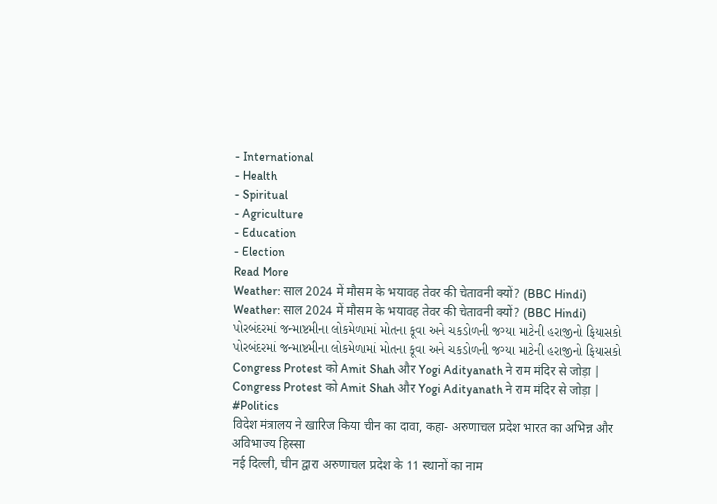- International
- Health
- Spiritual
- Agriculture
- Education
- Election
Read More
Weather: साल 2024 में मौसम के भयावह तेवर की चेतावनी क्यों? (BBC Hindi)
Weather: साल 2024 में मौसम के भयावह तेवर की चेतावनी क्यों? (BBC Hindi)
પોરબંદરમાં જન્માષ્ટમીના લોકમેળામાં મોતના કૂવા અને ચકડોળની જગ્યા માટેની હરાજીનો ફિયાસકો
પોરબંદરમાં જન્માષ્ટમીના લોકમેળામાં મોતના કૂવા અને ચકડોળની જગ્યા માટેની હરાજીનો ફિયાસકો
Congress Protest को Amit Shah और Yogi Adityanath ने राम मंदिर से जोड़ा |
Congress Protest को Amit Shah और Yogi Adityanath ने राम मंदिर से जोड़ा | #Politics
विदेश मंत्रालय ने खारिज किया चीन का दावा, कहा- अरुणाचल प्रदेश भारत का अभिन्न और अविभाज्य हिस्सा
नई दिल्ली, चीन द्वारा अरुणाचल प्रदेश के 11 स्थानों का नाम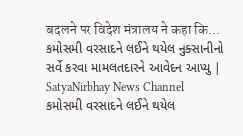बदलने पर विदेश मंत्रालय ने कहा कि...
કમોસમી વરસાદને લઈને થયેલ નુક્સાનીનો સર્વે કરવા મામલતદારને આવેદન આપ્યુ | SatyaNirbhay News Channel
કમોસમી વરસાદને લઈને થયેલ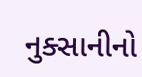નુક્સાનીનો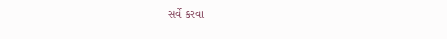સર્વે કરવા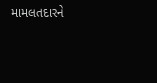મામલતદારને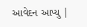આવેદન આપ્યુ |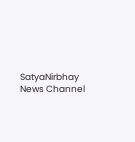SatyaNirbhay News Channel